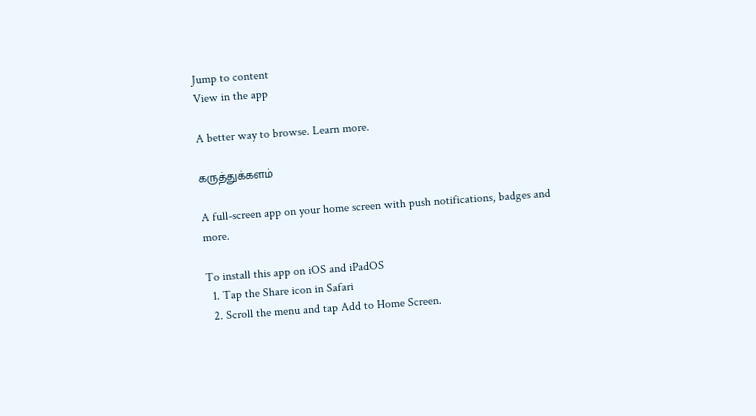Jump to content
View in the app

A better way to browse. Learn more.

கருத்துக்களம்

A full-screen app on your home screen with push notifications, badges and more.

To install this app on iOS and iPadOS
  1. Tap the Share icon in Safari
  2. Scroll the menu and tap Add to Home Screen.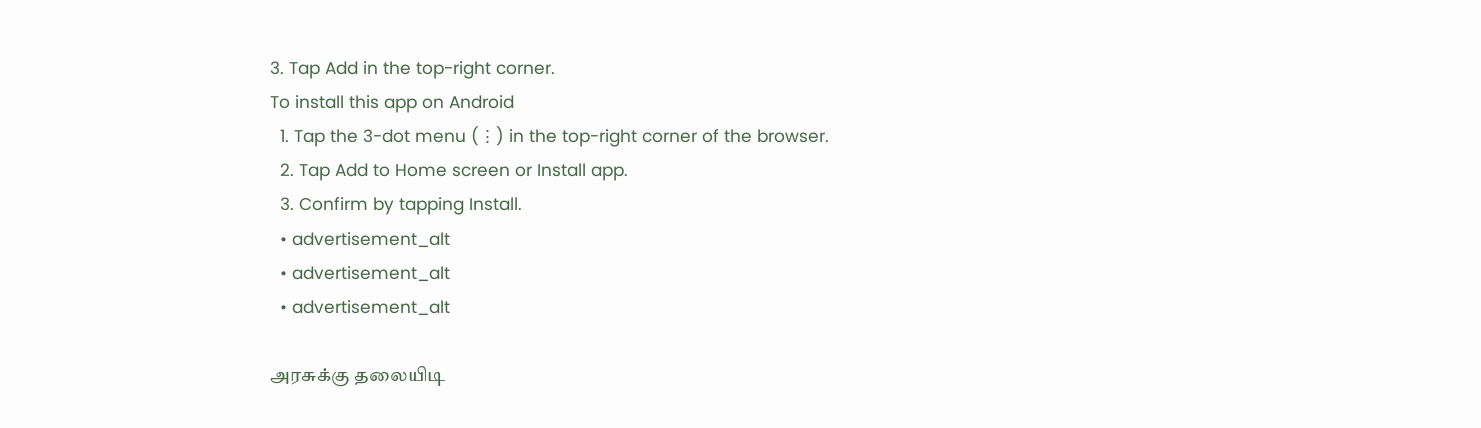3. Tap Add in the top-right corner.
To install this app on Android
  1. Tap the 3-dot menu (⋮) in the top-right corner of the browser.
  2. Tap Add to Home screen or Install app.
  3. Confirm by tapping Install.
  • advertisement_alt
  • advertisement_alt
  • advertisement_alt

அரசுக்கு தலையிடி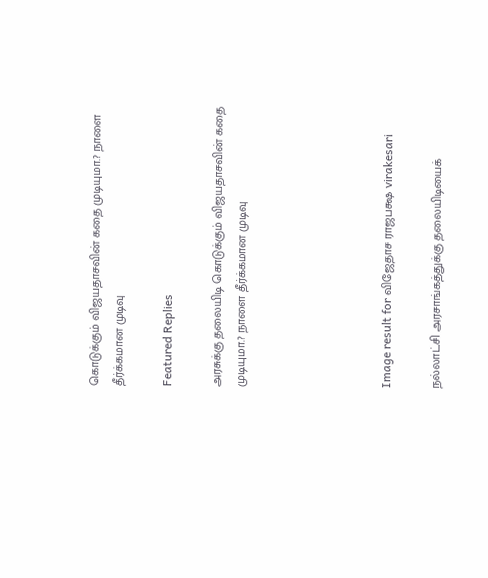கொடுக்கும் விஜயதாசவின் கதை முடியுமா.? நாளை தீர்க்கமான முடிவு

Featured Replies

அரசுக்கு தலையிடி கொடுக்கும் விஜயதாசவின் கதை முடியுமா.? நாளை தீர்க்கமான முடிவு





Image result for விஜேதாச ராஜபக்ஷ virakesari

நல்லாட்சி அரசாங்கத்துக்கு தலையிடியைக்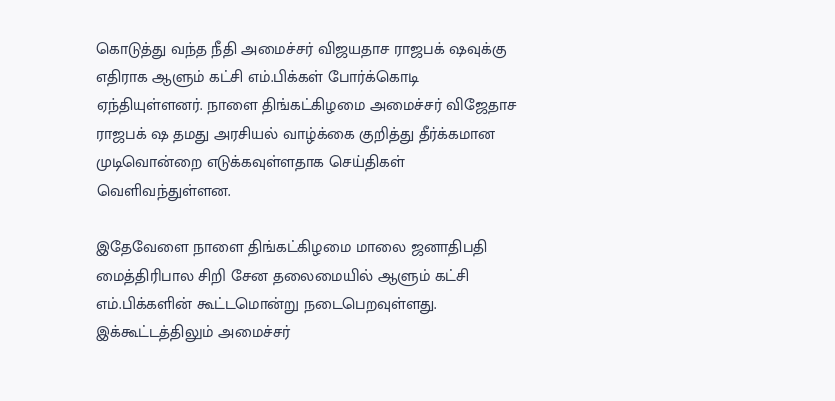கொடுத்து வந்த நீதி அமைச்சர் விஜயதாச ராஜபக் ஷவுக்கு எதிராக ஆளும் கட்சி எம்.பிக்கள் போர்க்கொடி ஏந்தியுள்ளனர். நாளை திங்கட்கிழமை அமைச்சர் விஜேதாச ராஜபக் ஷ தமது அரசியல் வாழ்க்கை குறித்து தீர்க்கமான முடிவொன்றை எடுக்கவுள்ளதாக செய்திகள் வெளிவந்துள்ளன.

இதேவேளை நாளை திங்கட்கிழமை மாலை ஜனாதிபதி மைத்திரிபால சிறி சேன தலைமையில் ஆளும் கட்சி எம்.பிக்களின் கூட்டமொன்று நடைபெறவுள்ளது. இக்கூட்டத்திலும் அமைச்சர்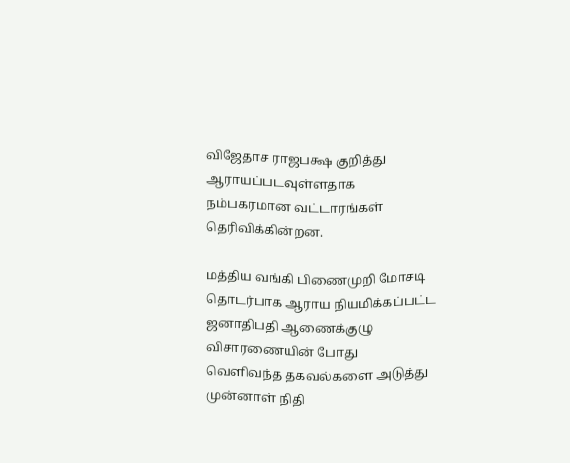விஜேதாச ராஜபக்ஷ குறித்து ஆராயப்படவுள்ளதாக நம்பகரமான வட்டாரங்கள் தெரிவிக்கின்றன.

மத்திய வங்கி பிணைமுறி மோசடி தொடர்பாக ஆராய நியமிக்கப்பட்ட ஜனாதிபதி ஆணைக்குழு விசாரணையின் போது வெளிவந்த தகவல்களை அடுத்து முன்னாள் நிதி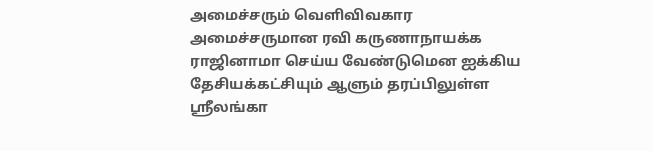அமைச்சரும் வெளிவிவகார அமைச்சருமான ரவி கருணாநாயக்க ராஜினாமா செய்ய வேண்டுமென ஐக்கிய தேசியக்கட்சியும் ஆளும் தரப்பிலுள்ள ஸ்ரீலங்கா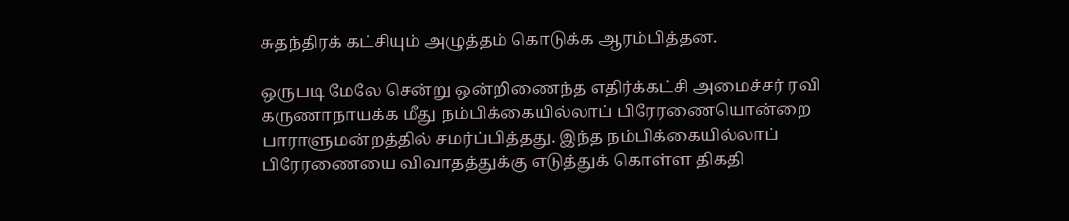சுதந்திரக் கட்சியும் அழுத்தம் கொடுக்க ஆரம்பித்தன.

ஒருபடி மேலே சென்று ஒன்றிணைந்த எதிர்க்கட்சி அமைச்சர் ரவி கருணாநாயக்க மீது நம்பிக்கையில்லாப் பிரேரணையொன்றை பாராளுமன்றத்தில் சமர்ப்பித்தது. இந்த நம்பிக்கையில்லாப் பிரேரணையை விவாதத்துக்கு எடுத்துக் கொள்ள திகதி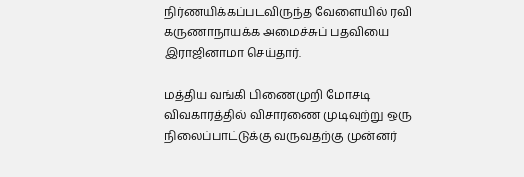நிர்ணயிக்கப்படவிருந்த வேளையில் ரவி கருணாநாயக்க அமைச்சுப் பதவியை இராஜினாமா செய்தார்.

மத்திய வங்கி பிணைமுறி மோசடி விவகாரத்தில் விசாரணை முடிவுற்று ஒரு நிலைப்பாட்டுக்கு வருவதற்கு முன்னர்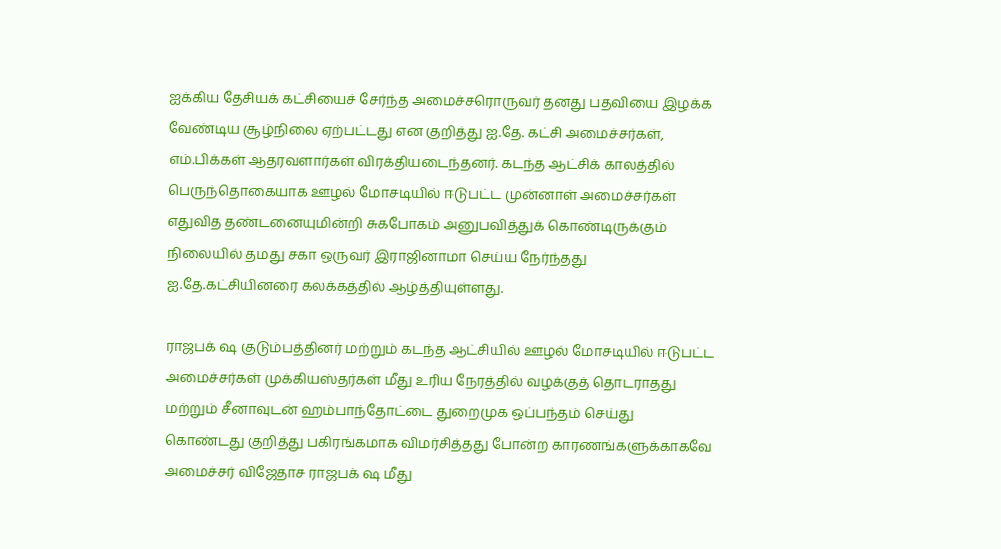ஐக்கிய தேசியக் கட்சியைச் சேர்ந்த அமைச்சரொருவர் தனது பதவியை இழக்க வேண்டிய சூழ்நிலை ஏற்பட்டது என குறித்து ஐ.தே. கட்சி அமைச்சர்கள், எம்.பிக்கள் ஆதரவளார்கள் விரக்தியடைந்தனர். கடந்த ஆட்சிக் காலத்தில் பெருந்தொகையாக ஊழல் மோசடியில் ஈடுபட்ட முன்னாள் அமைச்சர்கள் எதுவித தண்டனையுமின்றி சுகபோகம் அனுபவித்துக் கொண்டிருக்கும் நிலையில் தமது சகா ஒருவர் இராஜினாமா செய்ய நேர்ந்தது ஐ.தே.கட்சியினரை கலக்கத்தில் ஆழ்த்தியுள்ளது.

ராஜபக் ஷ குடும்பத்தினர் மற்றும் கடந்த ஆட்சியில் ஊழல் மோசடியில் ஈடுபட்ட அமைச்சர்கள் முக்கியஸ்தர்கள் மீது உரிய நேரத்தில் வழக்குத் தொடராதது மற்றும் சீனாவுடன் ஹம்பாந்தோட்டை துறைமுக ஒப்பந்தம் செய்து கொண்டது குறித்து பகிரங்கமாக விமர்சித்தது போன்ற காரணங்களுக்காகவே அமைச்சர் விஜேதாச ராஜபக் ஷ மீது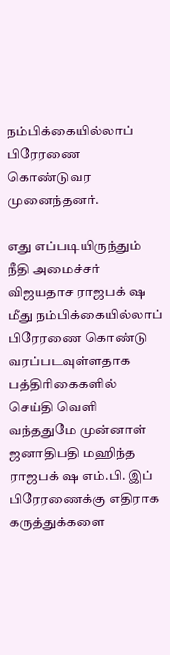நம்பிக்கையில்லாப் பிரேரணை கொண்டுவர முனைந்தனர்.

எது எப்படியிருந்தும் நீதி அமைச்சர் விஜயதாச ராஜபக் ஷ மீது நம்பிக்கையில்லாப் பிரேரணை கொண்டு வரப்படவுள்ளதாக பத்திரிகைகளில் செய்தி வெளி வந்ததுமே முன்னாள் ஜனாதிபதி மஹிந்த ராஜபக் ஷ எம்.பி. இப் பிரேரணைக்கு எதிராக கருத்துக்களை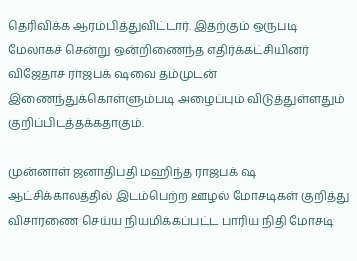தெரிவிக்க ஆரம்பித்துவிட்டார். இதற்கும் ஒருபடி மேலாகச் சென்று ஒன்றிணைந்த எதிர்க்கட்சியினர் விஜேதாச ராஜபக் ஷவை தம்முடன் இணைந்துக்கொள்ளும்படி அழைப்பும் விடுத்துள்ளதும் குறிப்பிடத்தக்கதாகும்.

முன்னாள் ஜனாதிபதி மஹிந்த ராஜபக் ஷ ஆட்சிக்காலத்தில் இடம்பெற்ற ஊழல் மோசடிகள் குறித்து விசாரணை செய்ய நியமிக்கப்பட்ட பாரிய நிதி மோசடி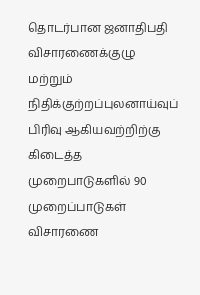தொடர்பான ஜனாதிபதி விசாரணைக்குழு மற்றும் நிதிக்குற்றப்புலனாய்வுப் பிரிவு ஆகியவற்றிற்கு கிடைத்த முறைபாடுகளில் 90 முறைப்பாடுகள் விசாரணை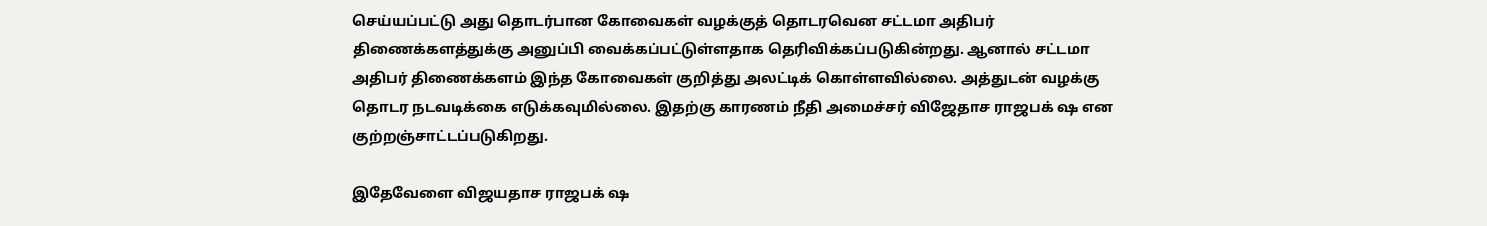செய்யப்பட்டு அது தொடர்பான கோவைகள் வழக்குத் தொடரவென சட்டமா அதிபர் திணைக்களத்துக்கு அனுப்பி வைக்கப்பட்டுள்ளதாக தெரிவிக்கப்படுகின்றது. ஆனால் சட்டமா அதிபர் திணைக்களம் இந்த கோவைகள் குறித்து அலட்டிக் கொள்ளவில்லை. அத்துடன் வழக்கு தொடர நடவடிக்கை எடுக்கவுமில்லை. இதற்கு காரணம் நீதி அமைச்சர் விஜேதாச ராஜபக் ஷ என குற்றஞ்சாட்டப்படுகிறது.

இதேவேளை விஜயதாச ராஜபக் ஷ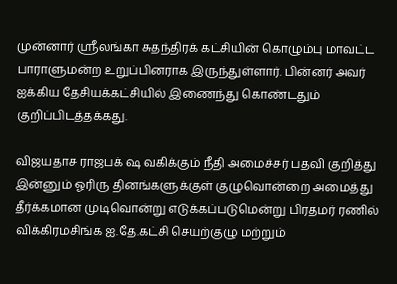முன்னார் ஸ்ரீலங்கா சுதந்திரக் கட்சியின் கொழும்பு மாவட்ட பாராளுமன்ற உறுப்பினராக இருந்துள்ளார். பின்னர் அவர் ஐக்கிய தேசியக்கட்சியில் இணைந்து கொண்டதும் குறிப்பிடத்தக்கது.

விஜயதாச ராஜபக் ஷ வகிக்கும் நீதி அமைச்சர் பதவி குறித்து இன்னும் ஓரிரு தினங்களுக்குள் குழுவொன்றை அமைத்து தீர்க்கமான முடிவொன்று எடுக்கப்படுமென்று பிரதமர் ரணில் விக்கிரமசிங்க ஐ.தே.கட்சி செயற்குழு மற்றும்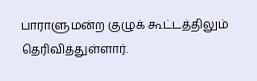பாராளுமன்ற குழுக் கூட்டத்திலும் தெரிவித்துள்ளார்.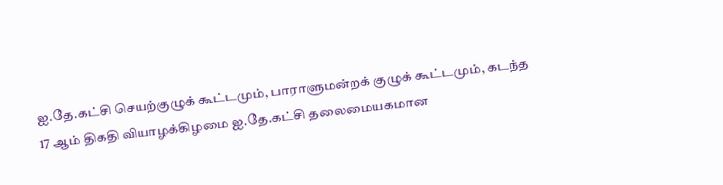ஐ.தே.கட்சி செயற்குழுக் கூட்டமும், பாராளுமன்றக் குழுக் கூட்டமும், கடந்த 17 ஆம் திகதி வியாழக்கிழமை ஐ.தே.கட்சி தலைமையகமான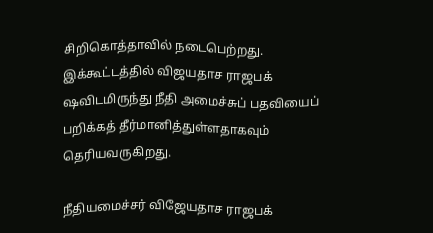சிறிகொத்தாவில் நடைபெற்றது. இக்கூட்டத்தில் விஜயதாச ராஜபக் ஷவிடமிருந்து நீதி அமைச்சுப் பதவியைப் பறிக்கத் தீர்மானித்துள்ளதாகவும் தெரியவருகிறது.

நீதியமைச்சர் விஜேயதாச ராஜபக்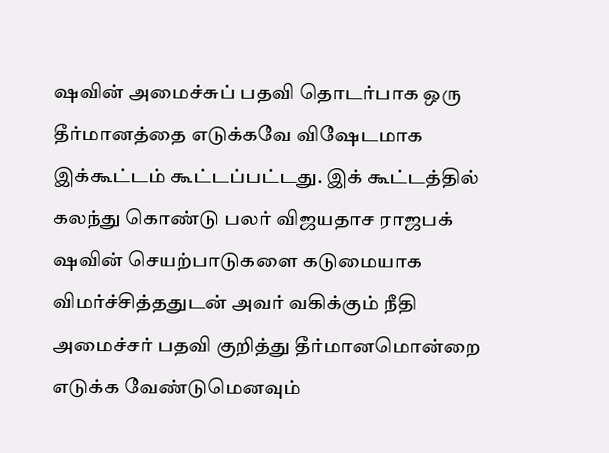ஷவின் அமைச்சுப் பதவி தொடர்பாக ஒரு தீர்மானத்தை எடுக்கவே விஷேடமாக இக்கூட்டம் கூட்டப்பட்டது. இக் கூட்டத்தில் கலந்து கொண்டு பலர் விஜயதாச ராஜபக் ஷவின் செயற்பாடுகளை கடுமையாக விமர்ச்சித்ததுடன் அவர் வகிக்கும் நீதி அமைச்சர் பதவி குறித்து தீர்மானமொன்றை எடுக்க வேண்டுமெனவும்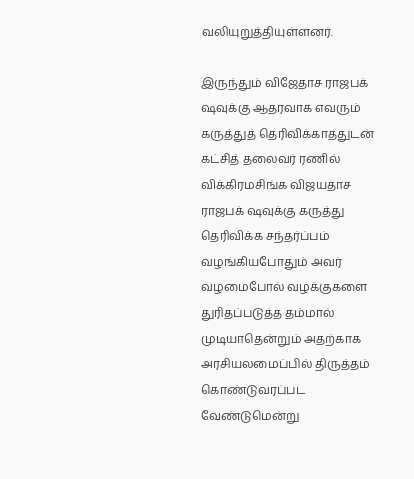வலியுறுத்தியுள்ளனர்.

இருந்தும் விஜேதாச ராஜபக் ஷவுக்கு ஆதரவாக எவரும் கருத்துத் தெரிவிக்காததுடன் கட்சித் தலைவர் ரணில் விக்கிரமசிங்க விஜயதாச ராஜபக் ஷவுக்கு கருத்து தெரிவிக்க சந்தர்ப்பம் வழங்கியபோதும் அவர் வழமைபோல் வழக்குகளை துரிதப்படுத்த தம்மால் முடியாதென்றும் அதற்காக அரசியலமைப்பில் திருத்தம் கொண்டுவரப்பட வேண்டுமென்று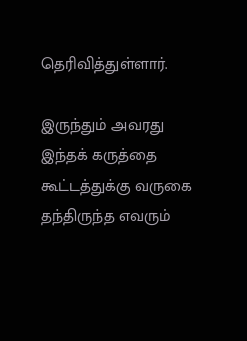தெரிவித்துள்ளார்.

இருந்தும் அவரது இந்தக் கருத்தை கூட்டத்துக்கு வருகை தந்திருந்த எவரும்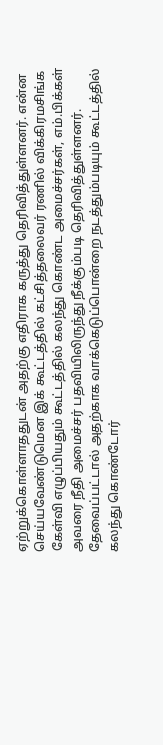ஏற்றுக்கொள்ளாததுடன் அதற்கு எதிராக கருத்து தெரிவித்துள்ளனர். என்ன செய்யவேண்டுமென இக் கூட்டத்தில் கட்சித்தலைவர் ரணில் விக்கிரமசிங்க கேள்வி எழுப்பியதும் கூட்டத்தில் கலந்து கொண்ட அமைச்சர்கள், எம்.பிக்கள் அவரை நீதி அமைச்சர் பதவியிலிருந்து நீக்கும்படி தெரிவித்துள்ளனர். தேவைப்பட்டால் அதற்காக வாக்கெடுப்பொன்றை நடத்தும்படியும் கூட்டத்தில் கலந்து கொண்டோர்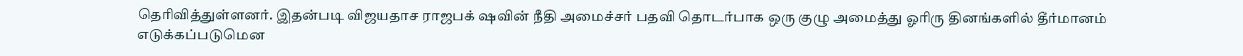தெரிவித்துள்ளனர். இதன்படி விஜயதாச ராஜபக் ஷவின் நீதி அமைச்சர் பதவி தொடர்பாக ஒரு குழு அமைத்து ஓரிரு தினங்களில் தீர்மானம் எடுக்கப்படுமென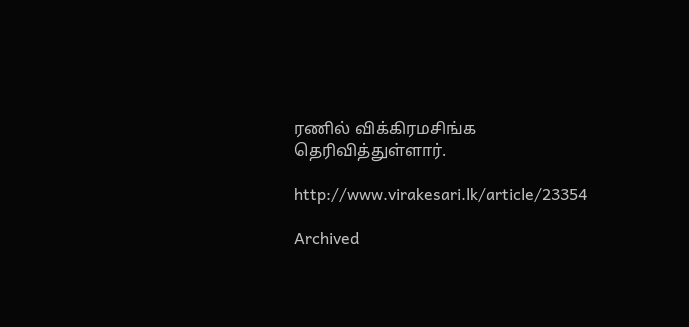ரணில் விக்கிரமசிங்க தெரிவித்துள்ளார்.

http://www.virakesari.lk/article/23354

Archived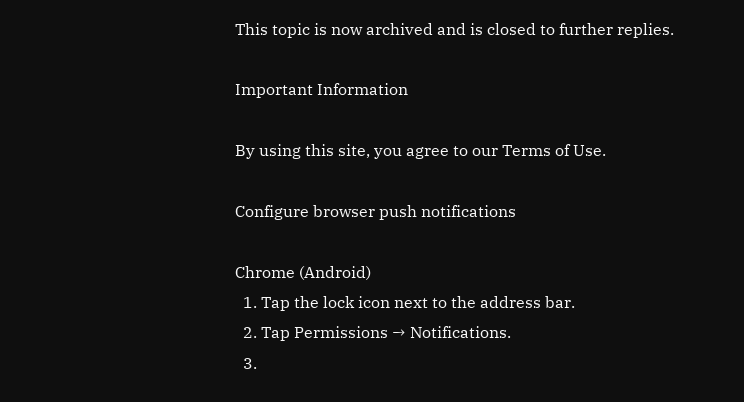This topic is now archived and is closed to further replies.

Important Information

By using this site, you agree to our Terms of Use.

Configure browser push notifications

Chrome (Android)
  1. Tap the lock icon next to the address bar.
  2. Tap Permissions → Notifications.
  3.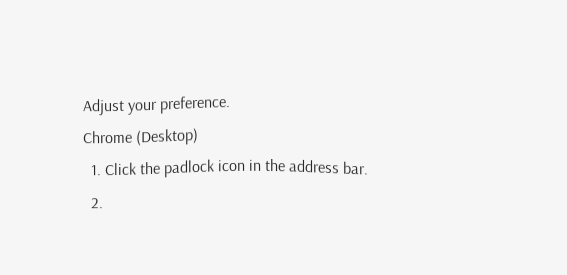Adjust your preference.
Chrome (Desktop)
  1. Click the padlock icon in the address bar.
  2.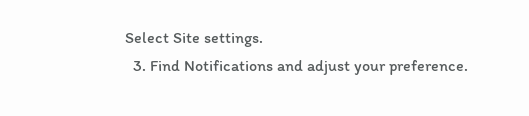Select Site settings.
  3. Find Notifications and adjust your preference.